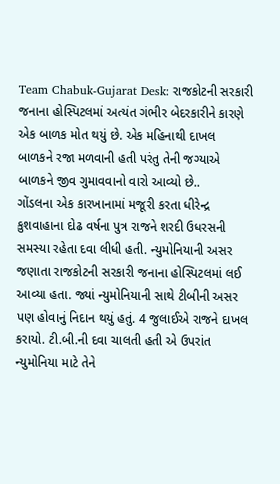Team Chabuk-Gujarat Desk: રાજકોટની સરકારી જનાના હોસ્પિટલમાં અત્યંત ગંભીર બેદરકારીને કારણે એક બાળક મોત થયું છે. એક મહિનાથી દાખલ બાળકને રજા મળવાની હતી પરંતુ તેની જગ્યાએ બાળકને જીવ ગુમાવવાનો વારો આવ્યો છે..
ગોંડલના એક કારખાનામાં મજૂરી કરતા ધીરેન્દ્ર કુશવાહાના દોઢ વર્ષના પુત્ર રાજને શરદી ઉધરસની સમસ્યા રહેતા દવા લીધી હતી. ન્યુમોનિયાની અસર જણાતા રાજકોટની સરકારી જનાના હોસ્પિટલમાં લઈ આવ્યા હતા. જ્યાં ન્યુમોનિયાની સાથે ટીબીની અસર પણ હોવાનું નિદાન થયું હતું. 4 જુલાઈએ રાજને દાખલ કરાયો. ટી.બી.ની દવા ચાલતી હતી એ ઉપરાંત ન્યુમોનિયા માટે તેને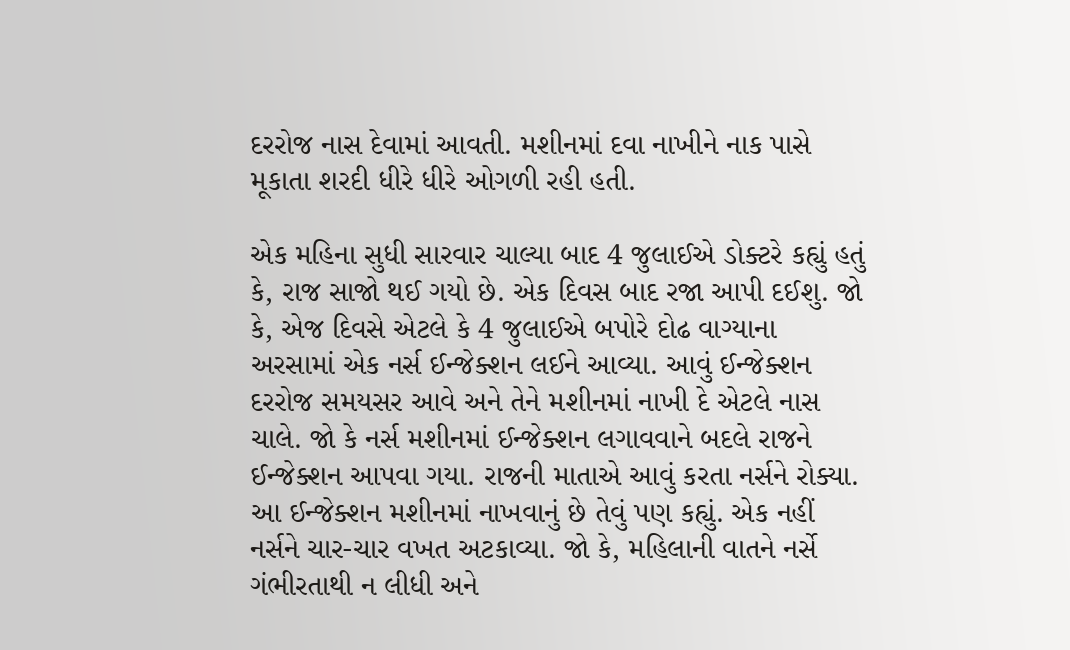દરરોજ નાસ દેવામાં આવતી. મશીનમાં દવા નાખીને નાક પાસે મૂકાતા શરદી ધીરે ધીરે ઓગળી રહી હતી.

એક મહિના સુધી સારવાર ચાલ્યા બાદ 4 જુલાઈએ ડોક્ટરે કહ્યું હતું કે, રાજ સાજો થઈ ગયો છે. એક દિવસ બાદ રજા આપી દઈશુ. જો કે, એજ દિવસે એટલે કે 4 જુલાઈએ બપોરે દોઢ વાગ્યાના અરસામાં એક નર્સ ઈન્જેક્શન લઈને આવ્યા. આવું ઈન્જેક્શન દરરોજ સમયસર આવે અને તેને મશીનમાં નાખી દે એટલે નાસ ચાલે. જો કે નર્સ મશીનમાં ઈન્જેક્શન લગાવવાને બદલે રાજને ઈન્જેક્શન આપવા ગયા. રાજની માતાએ આવું કરતા નર્સને રોક્યા. આ ઈન્જેક્શન મશીનમાં નાખવાનું છે તેવું પણ કહ્યું. એક નહીં નર્સને ચાર-ચાર વખત અટકાવ્યા. જો કે, મહિલાની વાતને નર્સે ગંભીરતાથી ન લીધી અને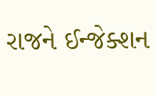રાજને ઈન્જેક્શન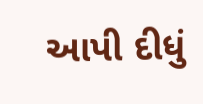આપી દીધું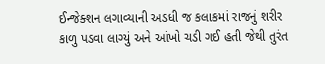ઈન્જેક્શન લગાવ્યાની અડધી જ કલાકમાં રાજનું શરીર કાળુ પડવા લાગ્યું અને આંખો ચડી ગઈ હતી જેથી તુરંત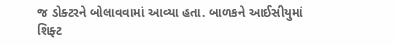જ ડોક્ટરને બોલાવવામાં આવ્યા હતા. બાળકને આઈસીયુમાં શિફ્ટ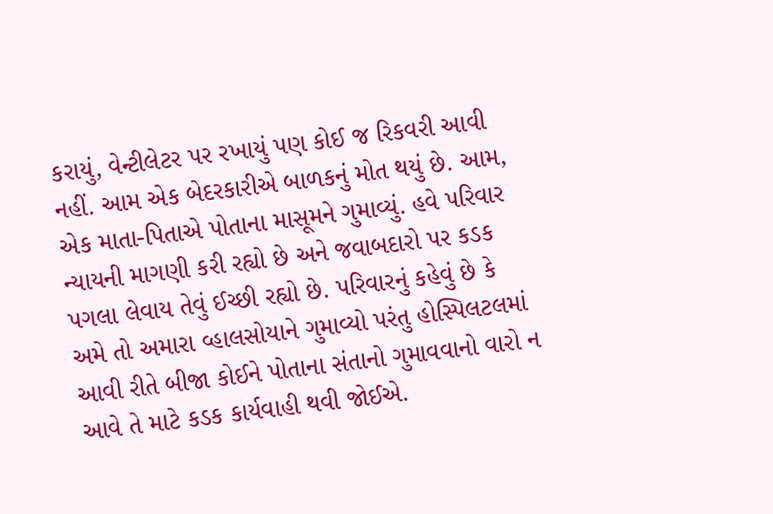કરાયું, વેન્ટીલેટર પર રખાયું પણ કોઈ જ રિકવરી આવી નહીં. આમ એક બેદરકારીએ બાળકનું મોત થયું છે. આમ, એક માતા-પિતાએ પોતાના માસૂમને ગુમાવ્યું. હવે પરિવાર ન્યાયની માગણી કરી રહ્યો છે અને જવાબદારો પર કડક પગલા લેવાય તેવું ઈચ્છી રહ્યો છે. પરિવારનું કહેવું છે કે અમે તો અમારા વ્હાલસોયાને ગુમાવ્યો પરંતુ હોસ્પિલટલમાં આવી રીતે બીજા કોઈને પોતાના સંતાનો ગુમાવવાનો વારો ન આવે તે માટે કડક કાર્યવાહી થવી જોઈએ.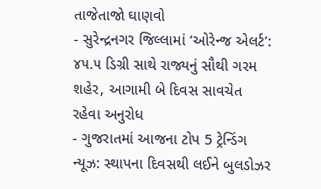તાજેતાજો ઘાણવો
- સુરેન્દ્રનગર જિલ્લામાં ‘ઓરેન્જ એલર્ટ’: ૪૫.૫ ડિગ્રી સાથે રાજ્યનું સૌથી ગરમ શહેર, આગામી બે દિવસ સાવચેત રહેવા અનુરોધ
- ગુજરાતમાં આજના ટોપ 5 ટ્રેન્ડિંગ ન્યૂઝ: સ્થાપના દિવસથી લઈને બુલડોઝર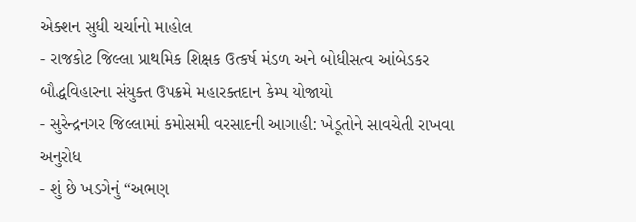એક્શન સુધી ચર્ચાનો માહોલ
- રાજકોટ જિલ્લા પ્રાથમિક શિક્ષક ઉત્કર્ષ મંડળ અને બોધીસત્વ આંબેડકર બૌદ્ધવિહારના સંયુક્ત ઉપક્રમે મહારક્તદાન કેમ્પ યોજાયો
- સુરેન્દ્રનગર જિલ્લામાં કમોસમી વરસાદની આગાહી: ખેડૂતોને સાવચેતી રાખવા અનુરોધ
- શું છે ખડગેનું “અભણ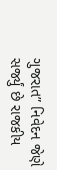ગુજરાત” નિવેદન જેણે સર્જ્યું છે રાજકીય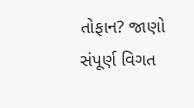તોફાન? જાણો સંપૂર્ણ વિગત